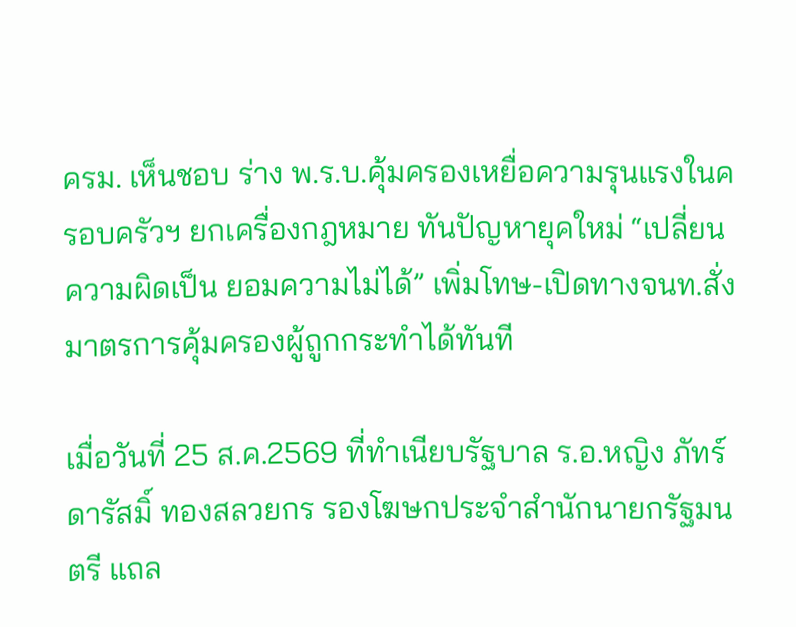ครม. เห็นชอบ ร่าง พ.ร.บ.คุ้มครองเหยื่อความรุนแรงในครอบครัวฯ ยกเครื่องกฎหมาย ทันปัญหายุคใหม่ “เปลี่ยนความผิดเป็น ยอมความไม่ได้” เพิ่มโทษ-เปิดทางจนท.สั่งมาตรการคุ้มครองผู้ถูกกระทำได้ทันที

เมื่อวันที่ 25 ส.ค.2569 ที่ทำเนียบรัฐบาล ร.อ.หญิง ภัทร์ดารัสมิ์ ทองสลวยกร รองโฆษกประจำสำนักนายกรัฐมนตรี แถล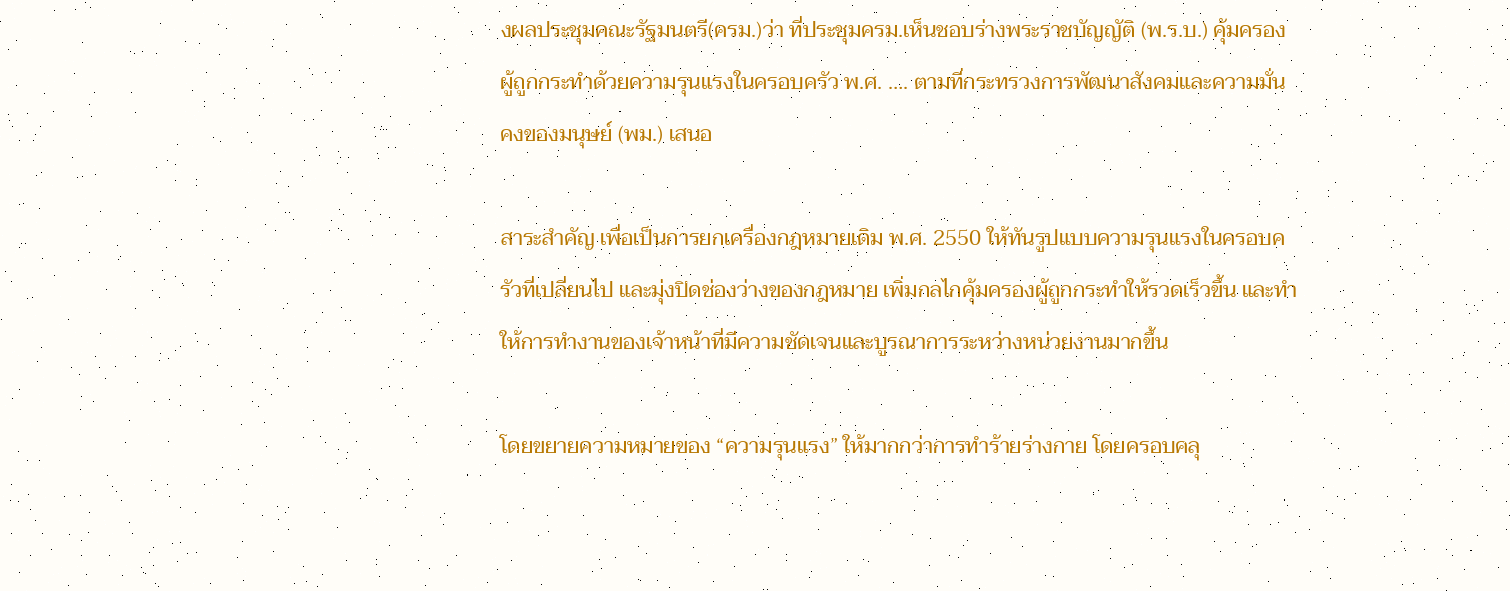งผลประชุมคณะรัฐมนตรี(ครม.)ว่า ที่ประชุมครม.เห็นชอบร่างพระราชบัญญัติ (พ.ร.บ.) คุ้มครองผู้ถูกกระทำด้วยความรุนแรงในครอบครัว พ.ศ. …. ตามที่กระทรวงการพัฒนาสังคมและความมั่นคงของมนุษย์ (พม.) เสนอ

สาระสำคัญ เพื่อเป็นการยกเครื่องกฎหมายเดิม พ.ศ. 2550 ให้ทันรูปแบบความรุนแรงในครอบครัวที่เปลี่ยนไป และมุ่งปิดช่องว่างของกฎหมาย เพิ่มกลไกคุ้มครองผู้ถูกกระทำให้รวดเร็วขึ้น และทำให้การทำงานของเจ้าหน้าที่มีความชัดเจนและบูรณาการระหว่างหน่วยงานมากขึ้น

โดยขยายความหมายของ “ความรุนแรง” ให้มากกว่าการทำร้ายร่างกาย โดยครอบคลุ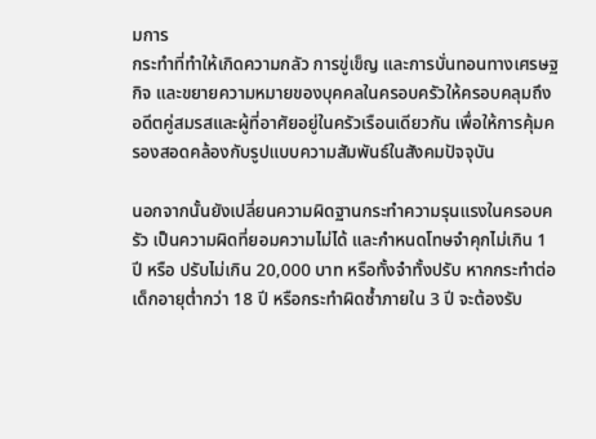มการ
กระทำที่ทำให้เกิดความกลัว การขู่เข็ญ และการบั่นทอนทางเศรษฐกิจ และขยายความหมายของบุคคลในครอบครัวให้ครอบคลุมถึงอดีตคู่สมรสและผู้ที่อาศัยอยู่ในครัวเรือนเดียวกัน เพื่อให้การคุ้มครองสอดคล้องกับรูปแบบความสัมพันธ์ในสังคมปัจจุบัน

นอกจากนั้นยังเปลี่ยนความผิดฐานกระทำความรุนแรงในครอบครัว เป็นความผิดที่ยอมความไม่ได้ และกำหนดโทษจำคุกไม่เกิน 1 ปี หรือ ปรับไม่เกิน 20,000 บาท หรือทั้งจำทั้งปรับ หากกระทำต่อเด็กอายุต่ำกว่า 18 ปี หรือกระทำผิดซ้ำภายใน 3 ปี จะต้องรับ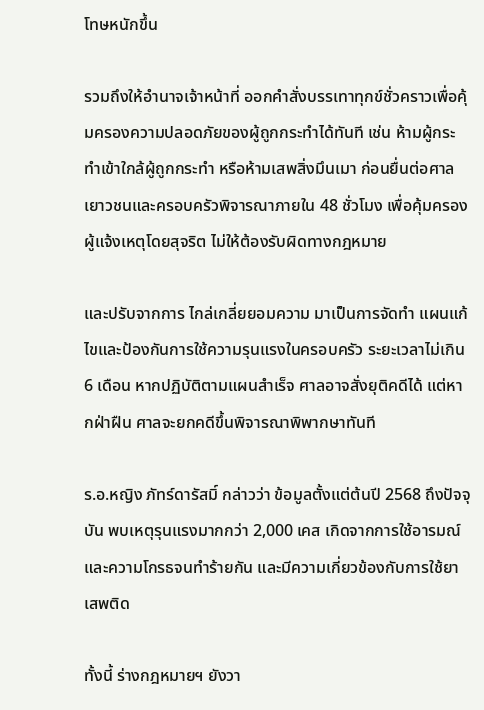โทษหนักขึ้น

รวมถึงให้อำนาจเจ้าหน้าที่ ออกคำสั่งบรรเทาทุกข์ชั่วคราวเพื่อคุ้มครองความปลอดภัยของผู้ถูกกระทำได้ทันที เช่น ห้ามผู้กระทำเข้าใกล้ผู้ถูกกระทำ หรือห้ามเสพสิ่งมึนเมา ก่อนยื่นต่อศาลเยาวชนและครอบครัวพิจารณาภายใน 48 ชั่วโมง เพื่อคุ้มครองผู้แจ้งเหตุโดยสุจริต ไม่ให้ต้องรับผิดทางกฎหมาย

และปรับจากการ ไกล่เกลี่ยยอมความ มาเป็นการจัดทำ แผนแก้ไขและป้องกันการใช้ความรุนแรงในครอบครัว ระยะเวลาไม่เกิน 6 เดือน หากปฏิบัติตามแผนสำเร็จ ศาลอาจสั่งยุติคดีได้ แต่หากฝ่าฝืน ศาลจะยกคดีขึ้นพิจารณาพิพากษาทันที

ร.อ.หญิง ภัทร์ดารัสมิ์ กล่าวว่า ข้อมูลตั้งแต่ต้นปี 2568 ถึงปัจจุบัน พบเหตุรุนแรงมากกว่า 2,000 เคส เกิดจากการใช้อารมณ์และความโกรธจนทำร้ายกัน และมีความเกี่ยวข้องกับการใช้ยาเสพติด

ทั้งนี้ ร่างกฎหมายฯ ยังวา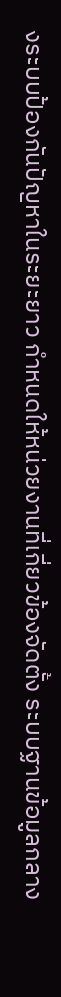งระบบป้องกันปัญหาในระยะยาว กำหนดให้หน่วยงานที่เกี่ยวข้องจัดตั้ง ระบบฐานข้อมูลกลาง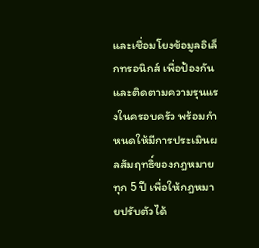และเชื่อมโยงข้อมูลอิเล็กทรอนิกส์ เพื่อป้องกันและติดตามความรุนแรงในครอบครัว พร้อมกำหนดให้มีการประเมินผลสัมฤทธิ์ของกฎหมายทุก 5 ปี เพื่อให้กฎหมายปรับตัวได้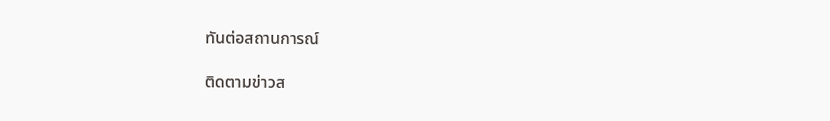ทันต่อสถานการณ์

ติดตามข่าวส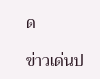ด

ข่าวเด่นป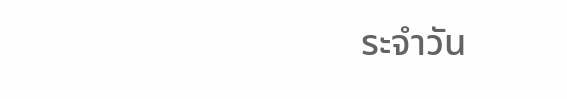ระจำวัน